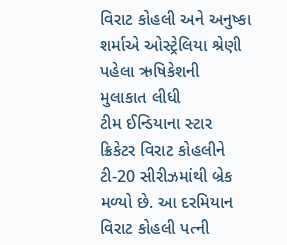વિરાટ કોહલી અને અનુષ્કા શર્માએ ઓસ્ટ્રેલિયા શ્રેણી પહેલા ઋષિકેશની મુલાકાત લીધી
ટીમ ઈન્ડિયાના સ્ટાર ક્રિકેટર વિરાટ કોહલીને ટી-20 સીરીઝમાંથી બ્રેક મળ્યો છે. આ દરમિયાન વિરાટ કોહલી પત્ની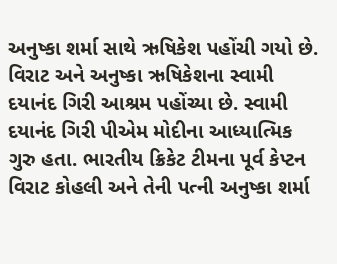અનુષ્કા શર્મા સાથે ઋષિકેશ પહોંચી ગયો છે. વિરાટ અને અનુષ્કા ઋષિકેશના સ્વામી દયાનંદ ગિરી આશ્રમ પહોંચ્યા છે. સ્વામી દયાનંદ ગિરી પીએમ મોદીના આધ્યાત્મિક ગુરુ હતા. ભારતીય ક્રિકેટ ટીમના પૂર્વ કેપ્ટન વિરાટ કોહલી અને તેની પત્ની અનુષ્કા શર્મા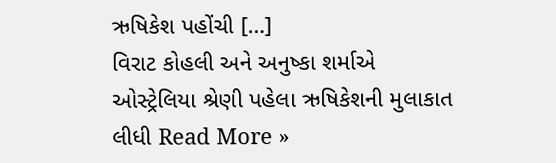ઋષિકેશ પહોંચી […]
વિરાટ કોહલી અને અનુષ્કા શર્માએ ઓસ્ટ્રેલિયા શ્રેણી પહેલા ઋષિકેશની મુલાકાત લીધી Read More »